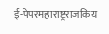ई-पेपरमहाराष्ट्रराजकिय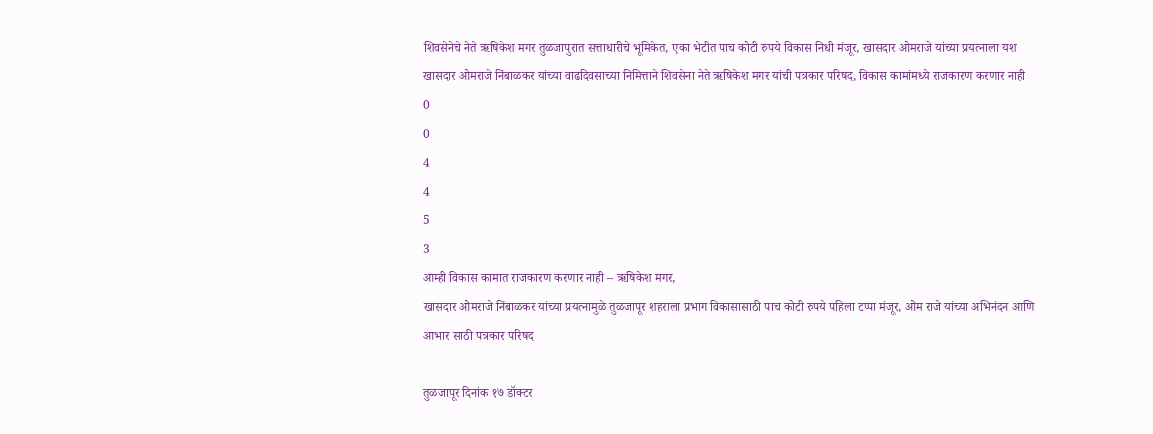शिवसेनेचे नेते ऋषिकेश मगर तुळजापुरात सत्ताधारीचे भूमिकेत, एका भेटीत पाच कोटी रुपये विकास निधी मंजूर, खासदार ओमराजे यांच्या प्रयत्नाला यश
खासदार ओमराजे निंबाळकर यांच्या वाढदिवसाच्या निमित्ताने शिवसेना नेते ऋषिकेश मगर यांची पत्रकार परिषद, विकास कामांमध्ये राजकारण करणार नाही
0
0
4
4
5
3
आम्ही विकास कामात राजकारण करणार नाही – ऋषिकेश मगर,
खासदार ओमराजे निंबाळकर यांच्या प्रयत्नामुळे तुळजापूर शहराला प्रभाग विकासासाठी पाच कोटी रुपये पहिला टप्पा मंजूर, ओम राजे यांच्या अभिनंदन आणि आभार साठी पत्रकार परिषद

तुळजापूर दिनांक १७ डॉक्टर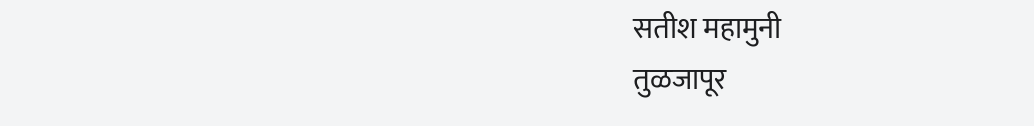सतीश महामुनी
तुळजापूर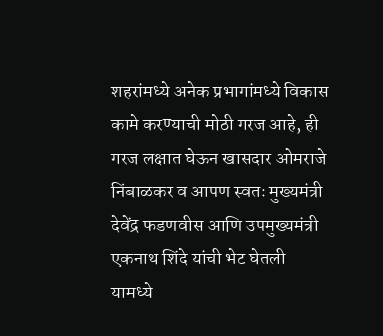शहरांमध्ये अनेक प्रभागांमध्ये विकास कामे करण्याची मोठी गरज आहे, ही गरज लक्षात घेऊन खासदार ओमराजे निंबाळकर व आपण स्वतः मुख्यमंत्री देवेंद्र फडणवीस आणि उपमुख्यमंत्री एकनाथ शिंदे यांची भेट घेतली यामध्ये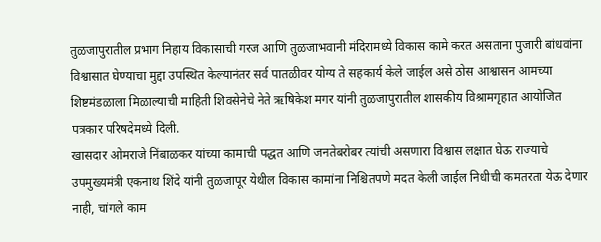तुळजापुरातील प्रभाग निहाय विकासाची गरज आणि तुळजाभवानी मंदिरामध्ये विकास कामे करत असताना पुजारी बांधवांना विश्वासात घेण्याचा मुद्दा उपस्थित केल्यानंतर सर्व पातळीवर योग्य ते सहकार्य केले जाईल असे ठोस आश्वासन आमच्या शिष्टमंडळाला मिळाल्याची माहिती शिवसेनेचे नेते ऋषिकेश मगर यांनी तुळजापुरातील शासकीय विश्रामगृहात आयोजित पत्रकार परिषदेमध्ये दिली.
खासदार ओमराजे निंबाळकर यांच्या कामाची पद्धत आणि जनतेबरोबर त्यांची असणारा विश्वास लक्षात घेऊ राज्याचे उपमुख्यमंत्री एकनाथ शिंदे यांनी तुळजापूर येथील विकास कामांना निश्चितपणे मदत केली जाईल निधीची कमतरता येऊ देणार नाही, चांगले काम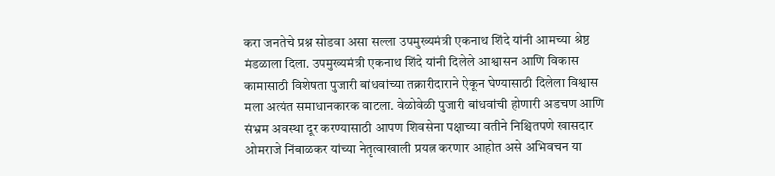करा जनतेचे प्रश्न सोडवा असा सल्ला उपमुख्यमंत्री एकनाथ शिंदे यांनी आमच्या श्रेष्ठ मंडळाला दिला. उपमुख्यमंत्री एकनाथ शिंदे यांनी दिलेले आश्वासन आणि विकास कामासाठी विशेषता पुजारी बांधवांच्या तक्रारीदाराने ऐकून घेण्यासाठी दिलेला विश्वास मला अत्यंत समाधानकारक वाटला. वेळोवेळी पुजारी बांधवांची होणारी अडचण आणि संभ्रम अवस्था दूर करण्यासाठी आपण शिवसेना पक्षाच्या वतीने निश्चितपणे खासदार ओमराजे निंबाळकर यांच्या नेतृत्वाखाली प्रयत्न करणार आहोत असे अभिवचन या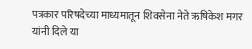पत्रकार परिषदेच्या माध्यमातून शिवसेना नेते ऋषिकेश मगर यांनी दिले या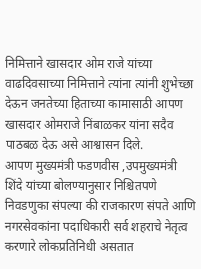निमित्ताने खासदार ओम राजे यांच्या वाढदिवसाच्या निमित्ताने त्यांना त्यांनी शुभेच्छा देऊन जनतेच्या हिताच्या कामासाठी आपण खासदार ओमराजे निंबाळकर यांना सदैव पाठबळ देऊ असे आश्वासन दिले.
आपण मुख्यमंत्री फडणवीस ,उपमुख्यमंत्री शिंदे यांच्या बोलण्यानुसार निश्चितपणे निवडणुका संपल्या की राजकारण संपते आणि नगरसेवकांना पदाधिकारी सर्व शहराचे नेतृत्व करणारे लोकप्रतिनिधी असतात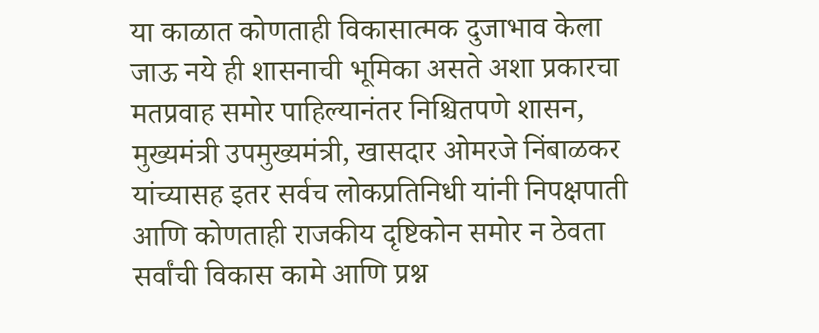या काळात कोणताही विकासात्मक दुजाभाव केला जाऊ नये ही शासनाची भूमिका असते अशा प्रकारचा मतप्रवाह समोर पाहिल्यानंतर निश्चितपणे शासन, मुख्यमंत्री उपमुख्यमंत्री, खासदार ओमरजे निंबाळकर यांच्यासह इतर सर्वच लोकप्रतिनिधी यांनी निपक्षपाती आणि कोणताही राजकीय दृष्टिकोन समोर न ठेवता सर्वांची विकास कामे आणि प्रश्न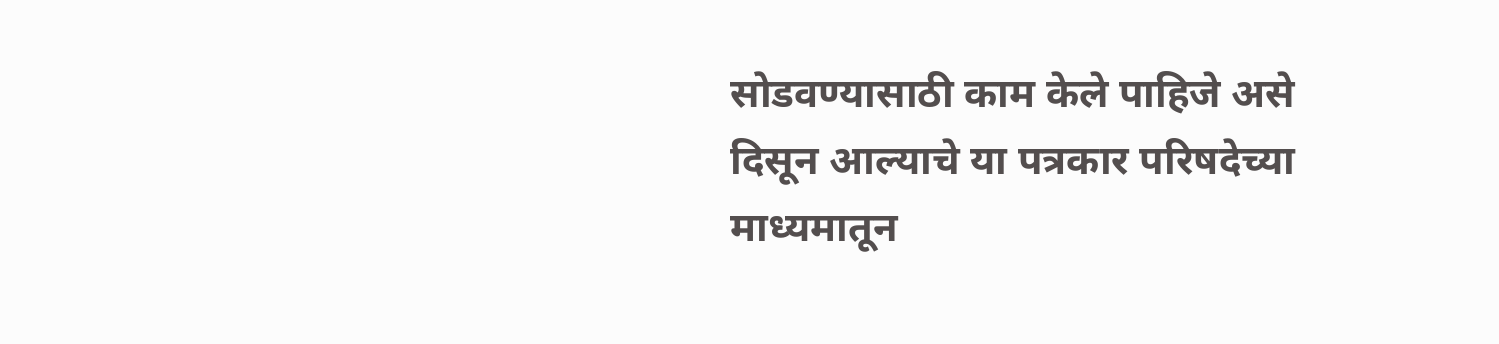सोडवण्यासाठी काम केले पाहिजे असे दिसून आल्याचे या पत्रकार परिषदेच्या माध्यमातून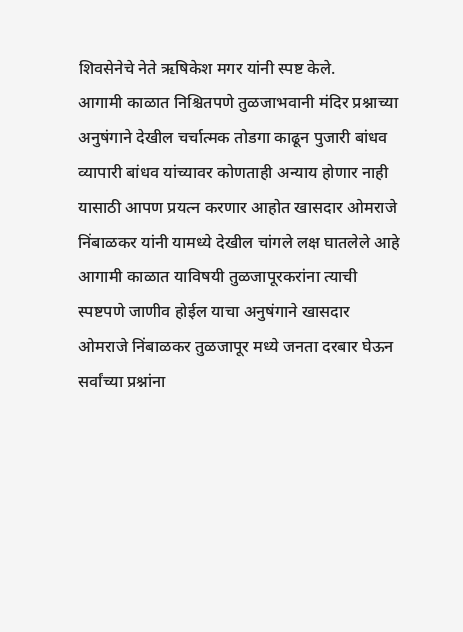शिवसेनेचे नेते ऋषिकेश मगर यांनी स्पष्ट केले.
आगामी काळात निश्चितपणे तुळजाभवानी मंदिर प्रश्नाच्या अनुषंगाने देखील चर्चात्मक तोडगा काढून पुजारी बांधव व्यापारी बांधव यांच्यावर कोणताही अन्याय होणार नाही यासाठी आपण प्रयत्न करणार आहोत खासदार ओमराजे निंबाळकर यांनी यामध्ये देखील चांगले लक्ष घातलेले आहे आगामी काळात याविषयी तुळजापूरकरांना त्याची स्पष्टपणे जाणीव होईल याचा अनुषंगाने खासदार ओमराजे निंबाळकर तुळजापूर मध्ये जनता दरबार घेऊन सर्वांच्या प्रश्नांना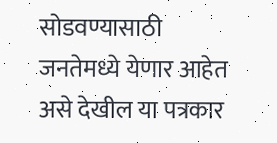सोडवण्यासाठी जनतेमध्ये येणार आहेत असे देखील या पत्रकार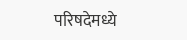परिषदेमध्ये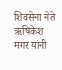शिवसेना नेते ऋषिकेश मगर यांनी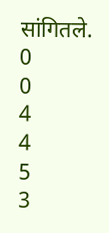सांगितले.
0
0
4
4
5
3